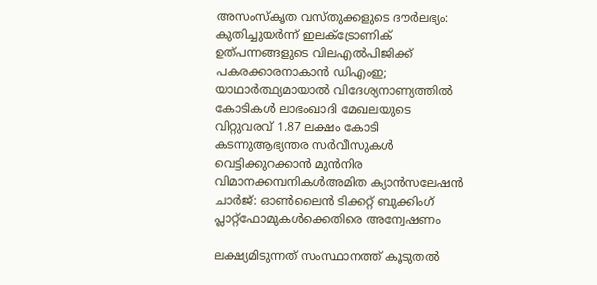അസംസ്‌കൃത വസ്തുക്കളുടെ ദൗർലഭ്യം: കുതിച്ചുയർന്ന് ഇലക്ട്രോണിക് ഉത്പന്നങ്ങളുടെ വിലഎല്‍പിജിക്ക് പകരക്കാരനാകാന്‍ ഡിഎംഇ; യാഥാര്‍ത്ഥ്യമായാല്‍ വിദേശ്യനാണ്യത്തില്‍ കോടികള്‍ ലാഭംഖാദി മേഖലയുടെ വിറ്റുവരവ് 1.87 ലക്ഷം കോടി കടന്നുആഭ്യന്തര സർവീസുകൾ വെട്ടിക്കുറക്കാൻ മുൻനിര വിമാനക്കമ്പനികൾഅമിത ക്യാൻസലേഷൻ ചാർജ്: ഓൺലൈൻ ടിക്കറ്റ് ബുക്കിംഗ് പ്ലാറ്റ്‌ഫോമുകൾക്കെതിരെ അന്വേഷണം

ലക്ഷ്യമിടുന്നത് സംസ്ഥാനത്ത് കൂടുതല്‍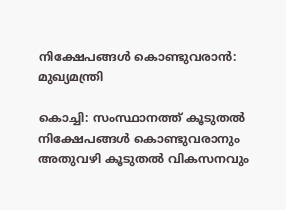നിക്ഷേപങ്ങള്‍ കൊണ്ടുവരാന്‍: മുഖ്യമന്ത്രി

കൊച്ചി: സംസ്ഥാനത്ത് കൂടുതല്‍ നിക്ഷേപങ്ങള്‍ കൊണ്ടുവരാനും അതുവഴി കൂടുതല്‍ വികസനവും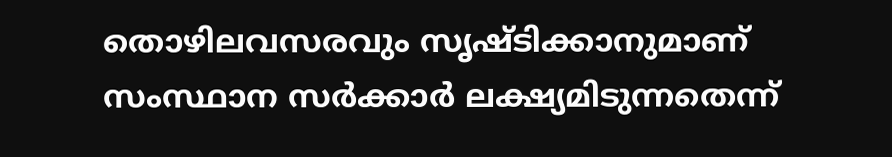തൊഴിലവസരവും സൃഷ്ടിക്കാനുമാണ് സംസ്ഥാന സര്‍ക്കാര്‍ ലക്ഷ്യമിടുന്നതെന്ന്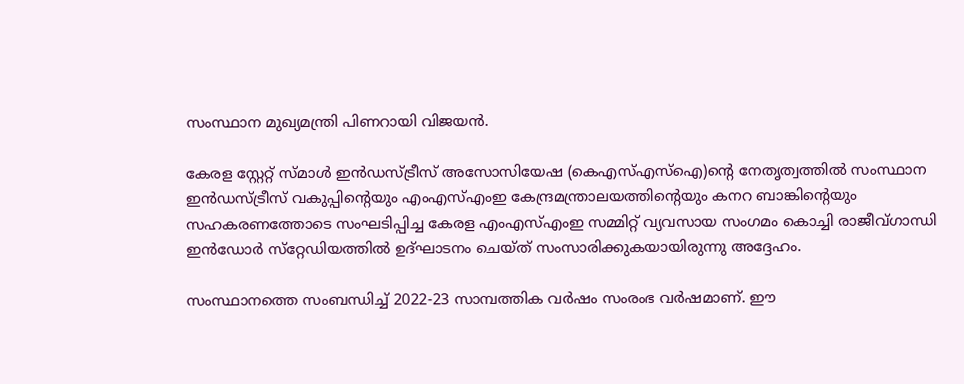സംസ്ഥാന മുഖ്യമന്ത്രി പിണറായി വിജയന്‍.

കേരള സ്റ്റേറ്റ് സ്മാള്‍ ഇന്‍ഡസ്ട്രീസ് അസോസിയേഷ (കെഎസ്എസ്‌ഐ)ന്റെ നേതൃത്വത്തില്‍ സംസ്ഥാന ഇന്‍ഡസ്ട്രീസ് വകുപ്പിന്റെയും എംഎസ്എംഇ കേന്ദ്രമന്ത്രാലയത്തിന്റെയും കനറ ബാങ്കിന്റെയും സഹകരണത്തോടെ സംഘടിപ്പിച്ച കേരള എംഎസ്എംഇ സമ്മിറ്റ് വ്യവസായ സംഗമം കൊച്ചി രാജീവ്ഗാന്ധി ഇന്‍ഡോര്‍ സ്‌റ്റേഡിയത്തില്‍ ഉദ്ഘാടനം ചെയ്ത് സംസാരിക്കുകയായിരുന്നു അദ്ദേഹം.

സംസ്ഥാനത്തെ സംബന്ധിച്ച് 2022-23 സാമ്പത്തിക വര്‍ഷം സംരംഭ വര്‍ഷമാണ്. ഈ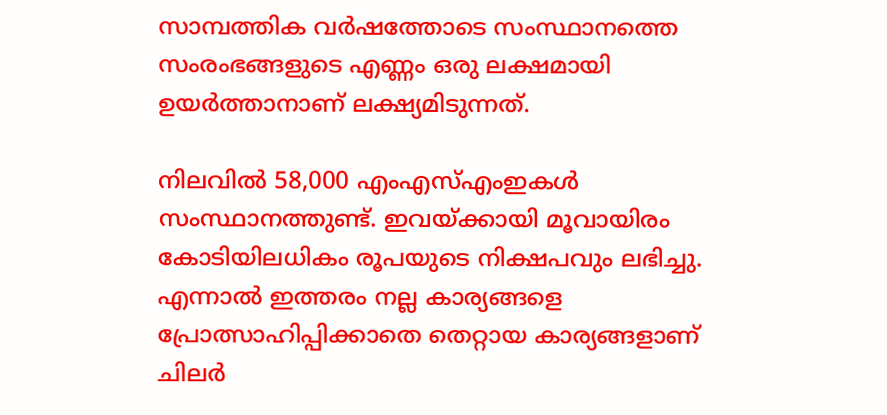സാമ്പത്തിക വര്‍ഷത്തോടെ സംസ്ഥാനത്തെ സംരംഭങ്ങളുടെ എണ്ണം ഒരു ലക്ഷമായി ഉയര്‍ത്താനാണ് ലക്ഷ്യമിടുന്നത്.

നിലവില്‍ 58,000 എംഎസ്എംഇകള്‍ സംസ്ഥാനത്തുണ്ട്. ഇവയ്ക്കായി മൂവായിരം കോടിയിലധികം രൂപയുടെ നിക്ഷപവും ലഭിച്ചു. എന്നാല്‍ ഇത്തരം നല്ല കാര്യങ്ങളെ പ്രോത്സാഹിപ്പിക്കാതെ തെറ്റായ കാര്യങ്ങളാണ് ചിലര്‍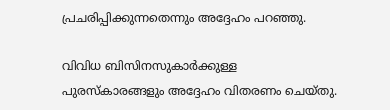പ്രചരിപ്പിക്കുന്നതെന്നും അദ്ദേഹം പറഞ്ഞു.

വിവിധ ബിസിനസുകാര്‍ക്കുള്ള പുരസ്‌കാരങ്ങളും അദ്ദേഹം വിതരണം ചെയ്തു.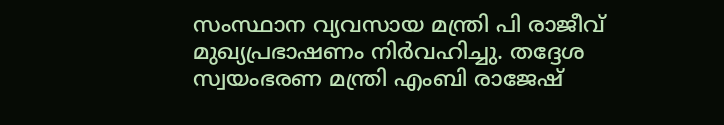സംസ്ഥാന വ്യവസായ മന്ത്രി പി രാജീവ് മുഖ്യപ്രഭാഷണം നിര്‍വഹിച്ചു. തദ്ദേശ സ്വയംഭരണ മന്ത്രി എംബി രാജേഷ്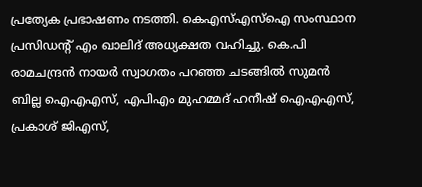പ്രത്യേക പ്രഭാഷണം നടത്തി. കെഎസ്എസ്‌ഐ സംസ്ഥാന പ്രസിഡന്റ് എം ഖാലിദ് അധ്യക്ഷത വഹിച്ചു. കെ.പി രാമചന്ദ്രന്‍ നായര്‍ സ്വാഗതം പറഞ്ഞ ചടങ്ങില്‍ സുമന്‍ ബില്ല ഐഎഎസ്, എപിഎം മുഹമ്മദ് ഹനീഷ് ഐഎഎസ്, പ്രകാശ് ജിഎസ്,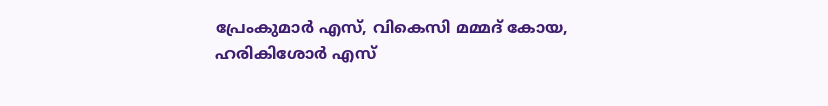പ്രേംകുമാര്‍ എസ്, വികെസി മമ്മദ് കോയ, ഹരികിശോര്‍ എസ്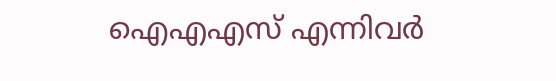ഐഎഎസ് എന്നിവര്‍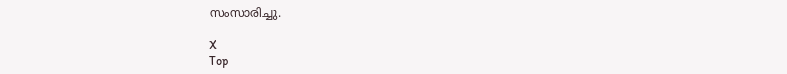സംസാരിച്ചു.

X
Top